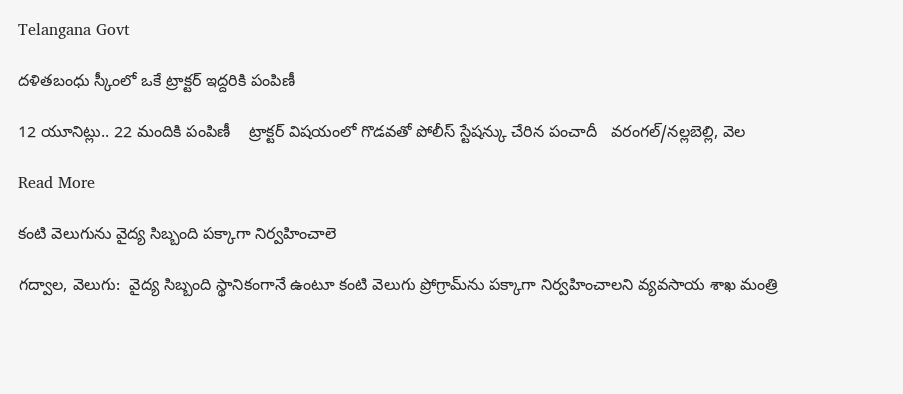Telangana Govt

దళితబంధు స్కీంలో ఒకే ట్రాక్టర్ ఇద్దరికి పంపిణీ

12 యూనిట్లు.. 22 మందికి పంపిణీ    ట్రాక్టర్ విషయంలో గొడవతో పోలీస్ స్టేషన్కు చేరిన పంచాదీ   వరంగల్‍/నల్లబెల్లి, వెల

Read More

కంటి వెలుగును వైద్య సిబ్బంది పక్కాగా నిర్వహించాలె

గద్వాల, వెలుగు:  వైద్య సిబ్బంది స్థానికంగానే ఉంటూ కంటి వెలుగు ప్రోగ్రామ్‌‌ను పక్కాగా నిర్వహించాలని వ్యవసాయ శాఖ మంత్రి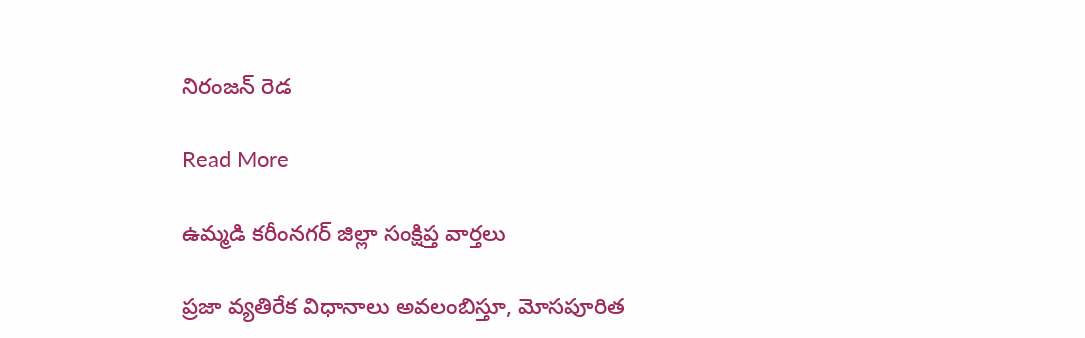నిరంజన్ రెడ

Read More

ఉమ్మడి కరీంనగర్ జిల్లా సంక్షిప్త వార్తలు

ప్రజా వ్యతిరేక విధానాలు అవలంబిస్తూ, మోసపూరిత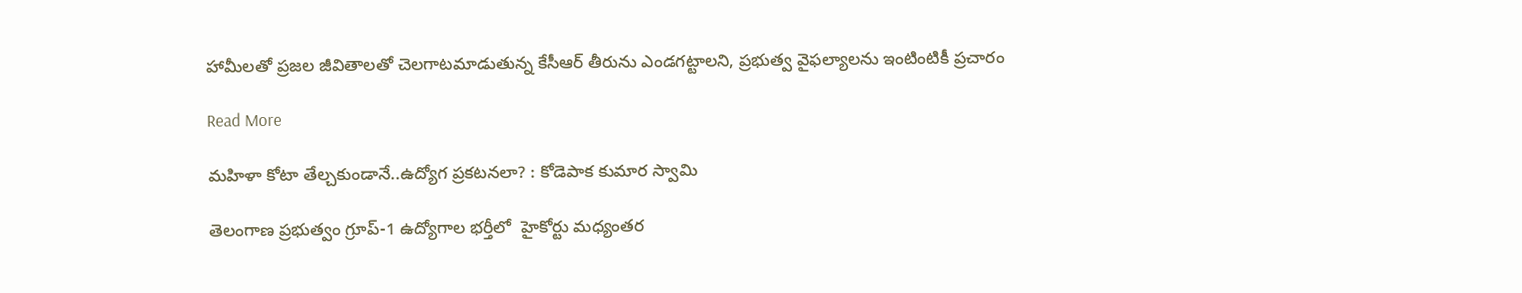హామీలతో ప్రజల జీవితాలతో చెలగాటమాడుతున్న కేసీఆర్ తీరును ఎండగట్టాలని, ప్రభుత్వ వైఫల్యాలను ఇంటింటికీ ప్రచారం

Read More

మహిళా కోటా తేల్చకుండానే..ఉద్యోగ ప్రకటనలా? : కోడెపాక కుమార స్వామి

తెలంగాణ ప్రభుత్వం గ్రూప్-1 ఉద్యోగాల భర్తీలో  హైకోర్టు మధ్యంతర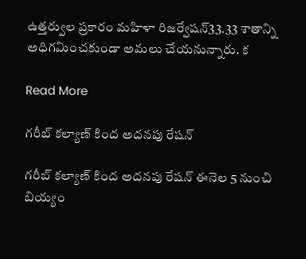ఉత్తర్వుల ప్రకారం మహిళా రిజర్వేషన్33.33 శాతాన్ని అధిగమించకుండా అమలు చేయనున్నారు. క

Read More

గరీబ్ కల్యాణ్ కింద అదనపు రేషన్

గరీబ్ కల్యాణ్ కింద అదనపు రేషన్ ఈనెల 5 నుంచి బియ్యం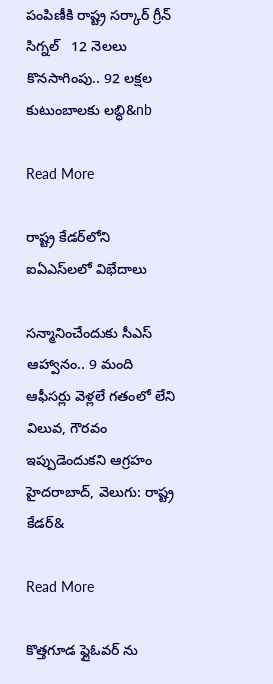పంపిణీకి రాష్ట్ర సర్కార్ గ్రీన్ సిగ్నల్   12 నెలలు కొనసాగింపు.. 92 లక్షల కుటుంబాలకు లబ్ధి&nb

Read More

రాష్ట్ర కేడర్‌‌‌‌‌‌‌‌లోని ఐఏఎస్‌‌‌‌లలో విభేదాలు

సన్మానించేందుకు సీఎస్ ఆహ్వానం.. 9 మంది ఆఫీసర్లు వెళ్లలే గతంలో లేని విలువ, గౌరవం ఇప్పుడెందుకని ఆగ్రహం హైదరాబాద్, వెలుగు: రాష్ట్ర కేడర్‌&

Read More

కొత్తగూడ ఫ్లైఓవర్ ను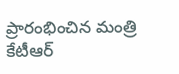ప్రారంభించిన మంత్రి కేటీఆర్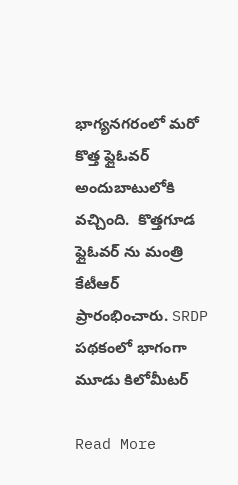భాగ్యనగరంలో మరో కొత్త ఫ్లైఓవర్ అందుబాటులోకి వచ్చింది.  కొత్తగూడ ఫ్లైఓవర్ ను మంత్రి కేటీఆర్  ప్రారంభించారు. SRDP పథకంలో భాగంగా మూడు కిలోమీటర్

Read More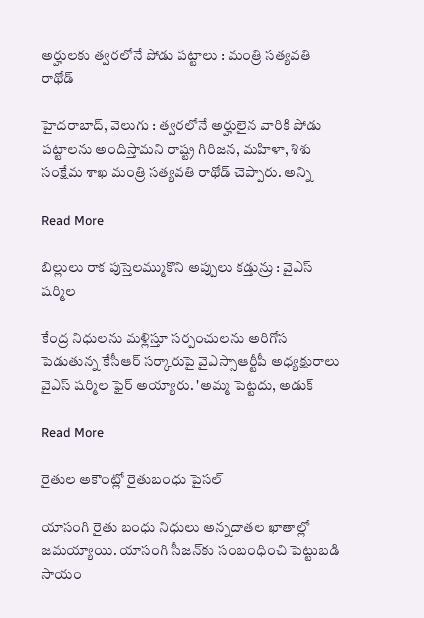అర్హులకు త్వరలోనే పోడు పట్టాలు : మంత్రి సత్యవతి రాథోడ్

హైదరాబాద్, వెలుగు : త్వరలోనే అర్హులైన వారికి పోడు పట్టాలను అందిస్తామని రాష్ట్ర గిరిజన, మహిళా, శిశు సంక్షేమ శాఖ మంత్రి సత్యవతి రాథోడ్ చెప్పారు. అన్ని

Read More

బిల్లులు రాక పుస్తెలమ్ముకొని అప్పులు కడ్తున్రు : వైఎస్ షర్మిల

కేంద్ర నిధులను మళ్లిస్తూ సర్పంచులను అరిగోస పెడుతున్న కేసీఆర్ సర్కారుపై వైఎస్సాఆర్టీపీ అధ్యక్షురాలు వైఎస్ షర్మిల ఫైర్ అయ్యారు. 'అమ్మ పెట్టదు, అడుక్

Read More

రైతుల అకౌంట్లో రైతుబంధు పైసల్

యాసంగి రైతు బంధు నిధులు అన్నదాతల ఖాతాల్లో జమయ్యాయి. యాసంగి సీజన్‌కు సంబంధించి పెట్టుబడి సాయం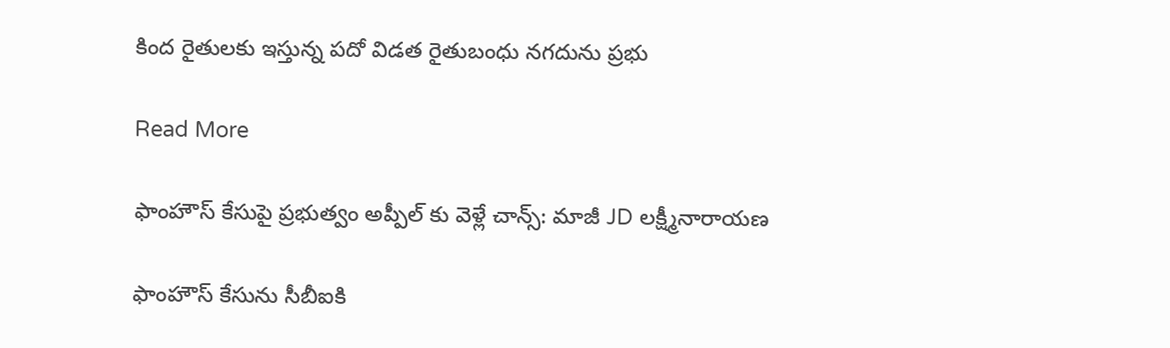కింద రైతులకు ఇస్తున్న పదో విడత రైతుబంధు నగదును ప్రభు

Read More

ఫాంహౌస్ కేసుపై ప్రభుత్వం అప్పీల్ కు వెళ్లే చాన్స్: మాజీ JD లక్ష్మీనారాయణ

ఫాంహౌస్ కేసును సీబీఐకి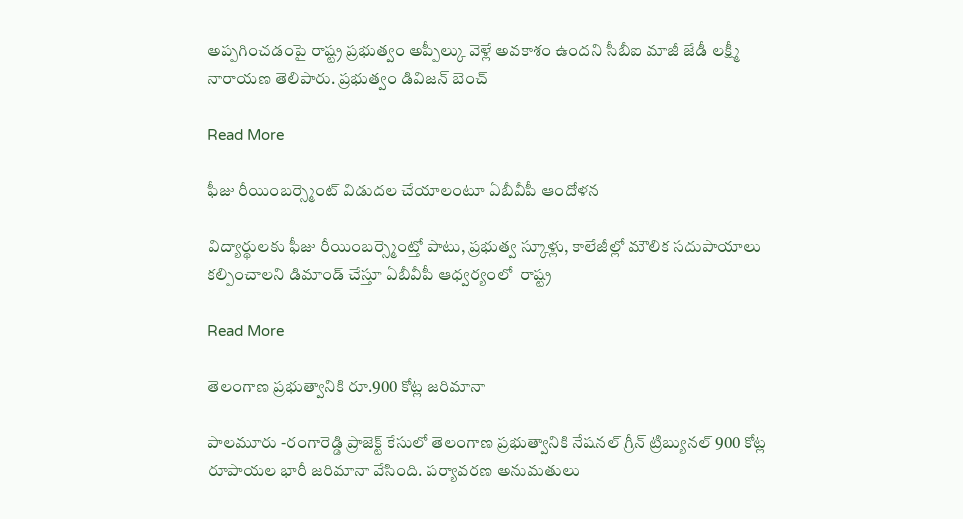అప్పగించడంపై రాష్ట్ర ప్రభుత్వం అప్పీల్కు వెళ్లే అవకాశం ఉందని సీబీఐ మాజీ జేడీ లక్ష్మీ నారాయణ తెలిపారు. ప్రభుత్వం డివిజన్ బెంచ్

Read More

ఫీజు రీయింబర్స్మెంట్ విడుదల చేయాలంటూ ఏబీవీపీ ఆందోళన

విద్యార్థులకు ఫీజు రీయింబర్స్మెంట్తో పాటు, ప్రభుత్వ స్కూళ్లు, కాలేజీల్లో మౌలిక సదుపాయాలు కల్పించాలని డిమాండ్ చేస్తూ ఏబీవీపీ ఆధ్వర్యంలో  రాష్ట్ర

Read More

తెలంగాణ ప్రభుత్వానికి రూ.900 కోట్ల జరిమానా

పాలమూరు -రంగారెడ్డి ప్రాజెక్ట్ కేసులో తెలంగాణ ప్రభుత్వానికి నేషనల్ గ్రీన్ ట్రిబ్యునల్ 900 కోట్ల రూపాయల భారీ జరిమానా వేసింది. పర్యావరణ అనుమతులు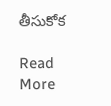తీసుకోక

Read More